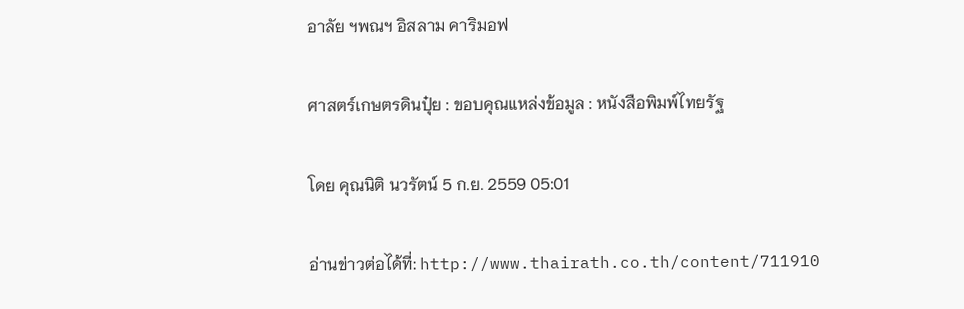อาลัย ฯพณฯ อิสลาม คาริมอฟ

ศาสตร์เกษตรดินปุ๋ย : ขอบคุณแหล่งข้อมูล : หนังสือพิมพ์ไทยรัฐ

โดย คุณนิติ นวรัตน์ 5 ก.ย. 2559 05:01

อ่านข่าวต่อได้ที่: http://www.thairath.co.th/content/711910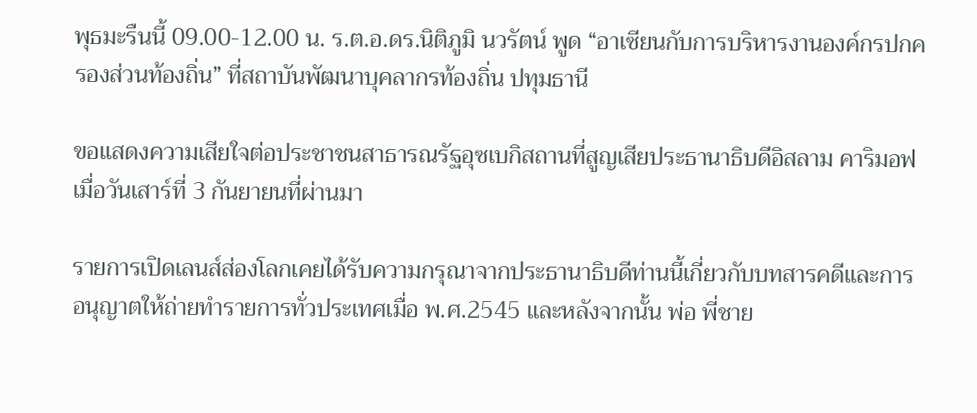พุธมะรืนนี้ 09.00-12.00 น. ร.ต.อ.ดร.นิติภูมิ นวรัตน์ พูด “อาเซียนกับการบริหารงานองค์กรปกครองส่วนท้องถิ่น” ที่สถาบันพัฒนาบุคลากรท้องถิ่น ปทุมธานี

ขอแสดงความเสียใจต่อประชาชนสาธารณรัฐอุซเบกิสถานที่สูญเสียประธานาธิบดีอิสลาม คาริมอฟ เมื่อวันเสาร์ที่ 3 กันยายนที่ผ่านมา

รายการเปิดเลนส์ส่องโลกเคยได้รับความกรุณาจากประธานาธิบดีท่านนี้เกี่ยวกับบทสารคดีและการอนุญาตให้ถ่ายทำรายการทั่วประเทศเมื่อ พ.ศ.2545 และหลังจากนั้น พ่อ พี่ชาย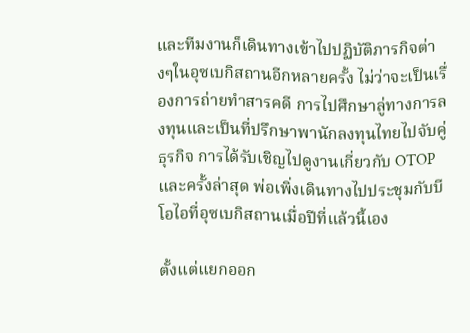และทีมงานก็เดินทางเข้าไปปฏิบัติภารกิจต่างๆในอุซเบกิสถานอีกหลายครั้ง ไม่ว่าจะเป็นเรื่องการถ่ายทำสารคดี การไปศึกษาลู่ทางการลงทุนและเป็นที่ปรึกษาพานักลงทุนไทยไปจับคู่ธุรกิจ การได้รับเชิญไปดูงานเกี่ยวกับ OTOP และครั้งล่าสุด พ่อเพิ่งเดินทางไปประชุมกับบีโอไอที่อุซเบกิสถานเมื่อปีที่แล้วนี้เอง

ตั้งแต่แยกออก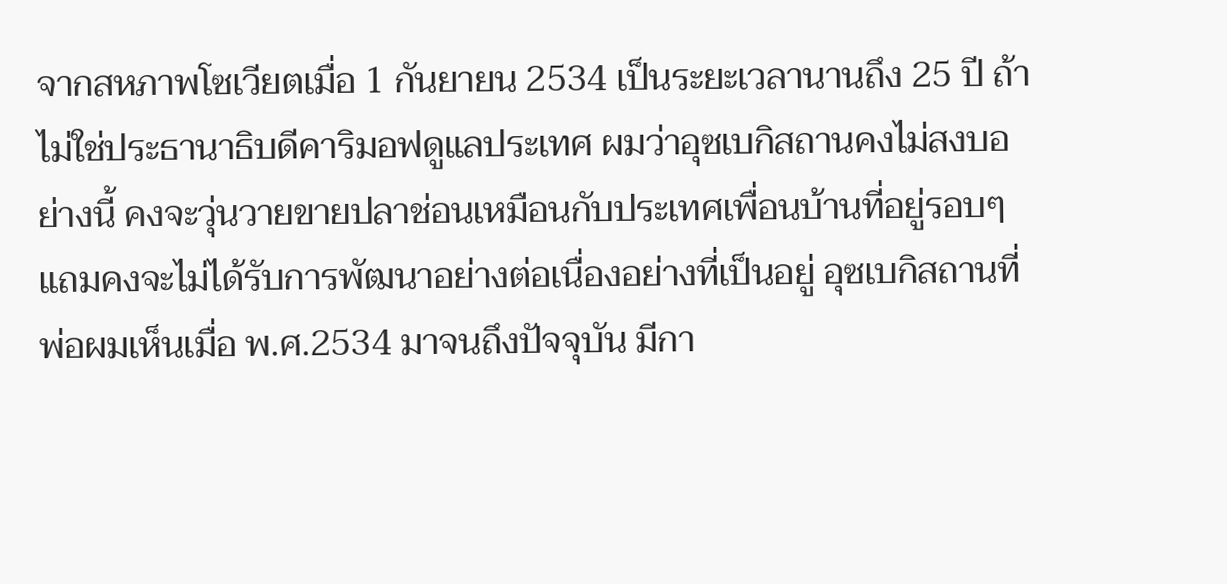จากสหภาพโซเวียตเมื่อ 1 กันยายน 2534 เป็นระยะเวลานานถึง 25 ปี ถ้าไม่ใช่ประธานาธิบดีคาริมอฟดูแลประเทศ ผมว่าอุซเบกิสถานคงไม่สงบอย่างนี้ คงจะวุ่นวายขายปลาช่อนเหมือนกับประเทศเพื่อนบ้านที่อยู่รอบๆ แถมคงจะไม่ได้รับการพัฒนาอย่างต่อเนื่องอย่างที่เป็นอยู่ อุซเบกิสถานที่พ่อผมเห็นเมื่อ พ.ศ.2534 มาจนถึงปัจจุบัน มีกา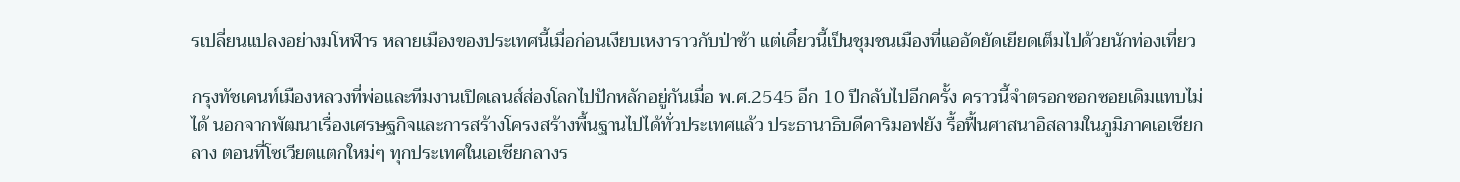รเปลี่ยนแปลงอย่างมโหฬาร หลายเมืองของประเทศนี้เมื่อก่อนเงียบเหงาราวกับป่าช้า แต่เดี๋ยวนี้เป็นชุมชนเมืองที่แออัดยัดเยียดเต็มไปด้วยนักท่องเที่ยว

กรุงทัชเคนท์เมืองหลวงที่พ่อและทีมงานเปิดเลนส์ส่องโลกไปปักหลักอยู่กันเมื่อ พ.ศ.2545 อีก 10 ปีกลับไปอีกครั้ง คราวนี้จำตรอกซอกซอยเดิมแทบไม่ได้ นอกจากพัฒนาเรื่องเศรษฐกิจและการสร้างโครงสร้างพื้นฐานไปได้ทั่วประเทศแล้ว ประธานาธิบดีคาริมอฟยัง รื้อฟื้นศาสนาอิสลามในภูมิภาคเอเชียกลาง ตอนที่โซเวียตแตกใหม่ๆ ทุกประเทศในเอเชียกลางร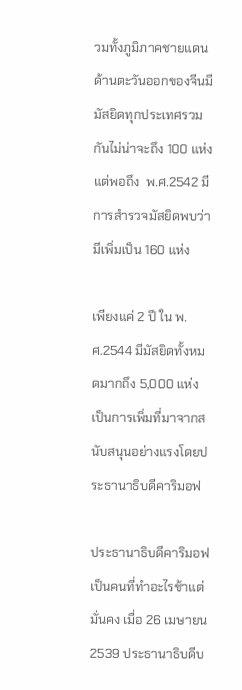วมทั้งภูมิภาคชายแดนด้านตะวันออกของจีนมีมัสยิดทุกประเทศรวมกันไม่น่าจะถึง 100 แห่ง แต่พอถึง  พ.ศ.2542 มีการสำรวจมัสยิดพบว่ามีเพิ่มเป็น 160 แห่ง

เพียงแค่ 2 ปี ใน พ.ศ.2544 มีมัสยิดทั้งหมดมากถึง 5,000 แห่ง เป็นการเพิ่มที่มาจากสนับสนุนอย่างแรงโดยประธานาธิบดีคาริมอฟ

ประธานาธิบดีคาริมอฟเป็นคนที่ทำอะไรช้าแต่มั่นคง เมื่อ 26 เมษายน 2539 ประธานาธิบดีบ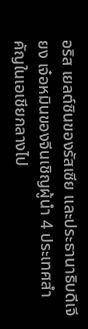อริส เยลต์ซินของรัสเซีย และประธานาธิบดีเจียง เจ๋อหมินของจีนเชิญผู้นำ 4 ประเทศสำคัญในเอเชียกลางไป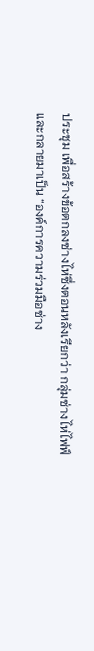ประชุม เพื่อสร้างข้อตกลงซ่างไห่ซึ่งตอนหลังเรียกว่า กลุ่มซ่างไห่ไฟฟ์ และกลายมาเป็น “องค์การความร่วมมือซ่าง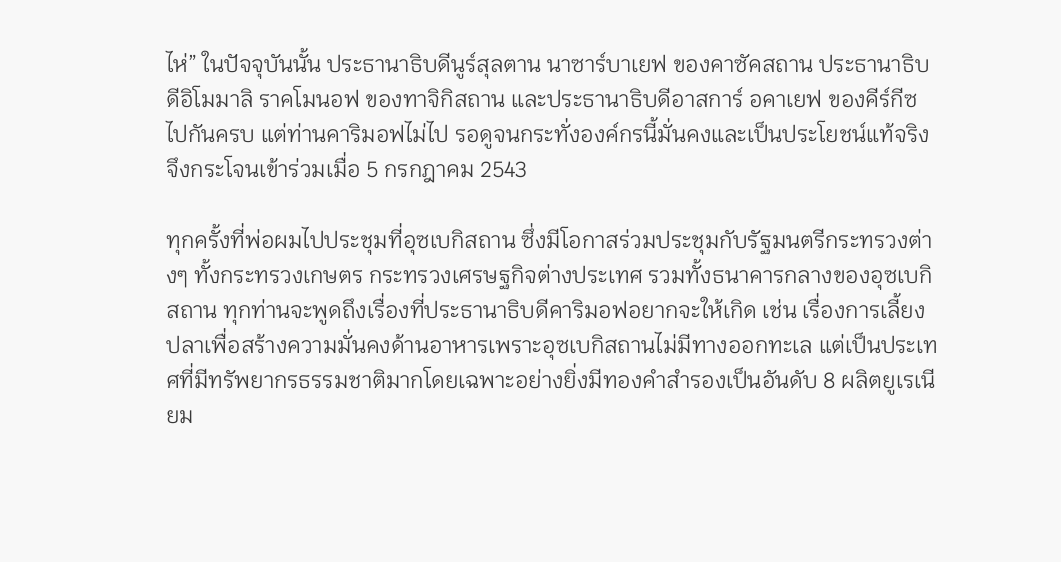ไห่” ในปัจจุบันนั้น ประธานาธิบดีนูร์สุลตาน นาซาร์บาเยฟ ของคาซัคสถาน ประธานาธิบดีอิโมมาลิ ราคโมนอฟ ของทาจิกิสถาน และประธานาธิบดีอาสการ์ อคาเยฟ ของคีร์กีซไปกันครบ แต่ท่านคาริมอฟไม่ไป รอดูจนกระทั่งองค์กรนี้มั่นคงและเป็นประโยชน์แท้จริงจึงกระโจนเข้าร่วมเมื่อ 5 กรกฎาคม 2543

ทุกครั้งที่พ่อผมไปประชุมที่อุซเบกิสถาน ซึ่งมีโอกาสร่วมประชุมกับรัฐมนตรีกระทรวงต่างๆ ทั้งกระทรวงเกษตร กระทรวงเศรษฐกิจต่างประเทศ รวมทั้งธนาคารกลางของอุซเบกิสถาน ทุกท่านจะพูดถึงเรื่องที่ประธานาธิบดีคาริมอฟอยากจะให้เกิด เช่น เรื่องการเลี้ยงปลาเพื่อสร้างความมั่นคงด้านอาหารเพราะอุซเบกิสถานไม่มีทางออกทะเล แต่เป็นประเทศที่มีทรัพยากรธรรมชาติมากโดยเฉพาะอย่างยิ่งมีทองคำสำรองเป็นอันดับ 8 ผลิตยูเรเนียม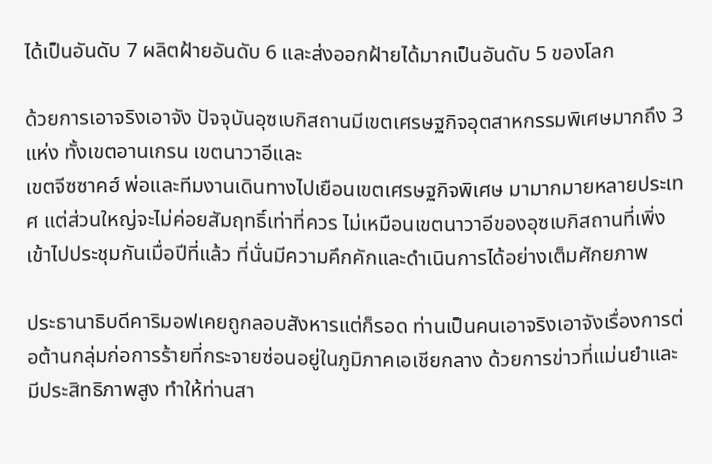ได้เป็นอันดับ 7 ผลิตฝ้ายอันดับ 6 และส่งออกฝ้ายได้มากเป็นอันดับ 5 ของโลก

ด้วยการเอาจริงเอาจัง ปัจจุบันอุซเบกิสถานมีเขตเศรษฐกิจอุตสาหกรรมพิเศษมากถึง 3 แห่ง ทั้งเขตอานเกรน เขตนาวาอีและ
เขตจีซซาคฮ์ พ่อและทีมงานเดินทางไปเยือนเขตเศรษฐกิจพิเศษ มามากมายหลายประเทศ แต่ส่วนใหญ่จะไม่ค่อยสัมฤทธิ์เท่าที่ควร ไม่เหมือนเขตนาวาอีของอุซเบกิสถานที่เพิ่งเข้าไปประชุมกันเมื่อปีที่แล้ว ที่นั่นมีความคึกคักและดำเนินการได้อย่างเต็มศักยภาพ

ประธานาธิบดีคาริมอฟเคยถูกลอบสังหารแต่ก็รอด ท่านเป็นคนเอาจริงเอาจังเรื่องการต่อต้านกลุ่มก่อการร้ายที่กระจายซ่อนอยู่ในภูมิภาคเอเชียกลาง ด้วยการข่าวที่แม่นยำและมีประสิทธิภาพสูง ทำให้ท่านสา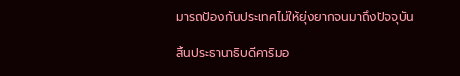มารถป้องกันประเทศไม่ให้ยุ่งยากจนมาถึงปัจจุบัน

สิ้นประธานาธิบดีคาริมอ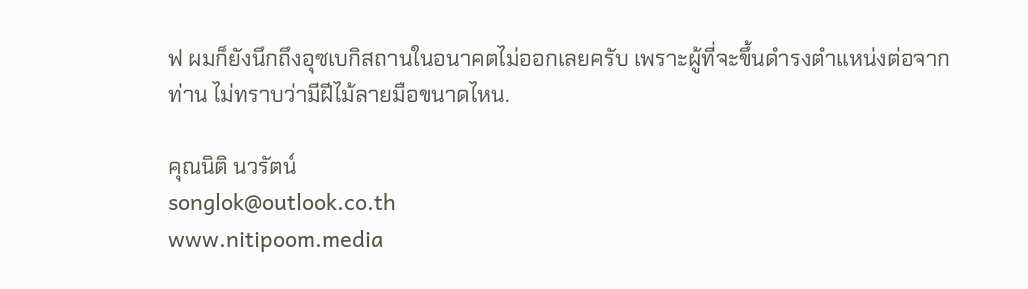ฟ ผมก็ยังนึกถึงอุซเบกิสถานในอนาคตไม่ออกเลยครับ เพราะผู้ที่จะขึ้นดำรงตำแหน่งต่อจากท่าน ไม่ทราบว่ามีฝีไม้ลายมือขนาดไหน.

คุณนิติ นวรัตน์
songlok@outlook.co.th
www.nitipoom.media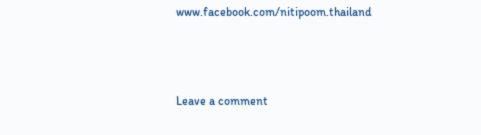www.facebook.com/nitipoom.thailand



Leave a comment